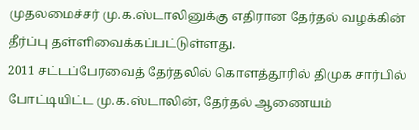முதலமைச்சர் மு.க.ஸ்டாலினுக்கு எதிரான தேர்தல் வழக்கின் தீர்ப்பு தள்ளிவைக்கப்பட்டுள்ளது.
2011 சட்டப்பேரவைத் தேர்தலில் கொளத்தூரில் திமுக சார்பில் போட்டியிட்ட மு.க.ஸ்டாலின், தேர்தல் ஆணையம்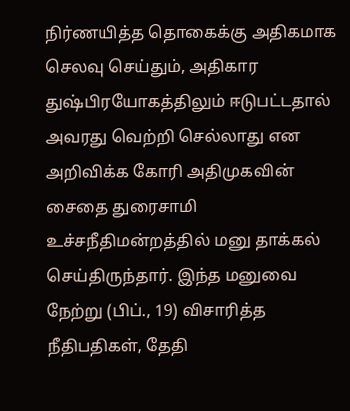நிர்ணயித்த தொகைக்கு அதிகமாக செலவு செய்தும், அதிகார துஷ்பிரயோகத்திலும் ஈடுபட்டதால் அவரது வெற்றி செல்லாது என அறிவிக்க கோரி அதிமுகவின் சைதை துரைசாமி உச்சநீதிமன்றத்தில் மனு தாக்கல் செய்திருந்தார். இந்த மனுவை நேற்று (பிப்., 19) விசாரித்த நீதிபதிகள், தேதி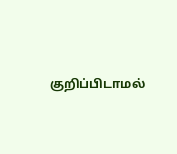குறிப்பிடாமல்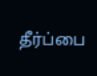தீர்ப்பை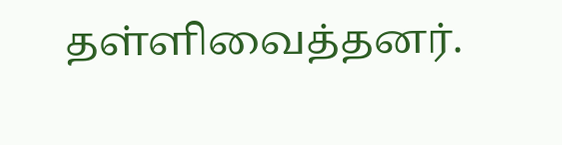தள்ளிவைத்தனர்.